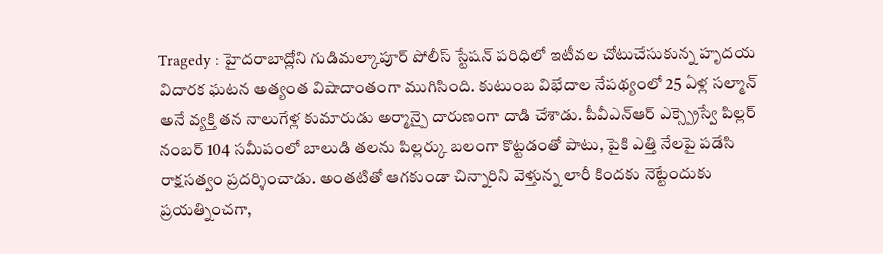Tragedy : హైదరాబాద్లోని గుడిమల్కాపూర్ పోలీస్ స్టేషన్ పరిధిలో ఇటీవల చోటుచేసుకున్న హృదయ విదారక ఘటన అత్యంత విషాదాంతంగా ముగిసింది. కుటుంబ విభేదాల నేపథ్యంలో 25 ఏళ్ల సల్మాన్ అనే వ్యక్తి తన నాలుగేళ్ల కుమారుడు అర్మాన్పై దారుణంగా దాడి చేశాడు. పీవీఎన్ఆర్ ఎక్స్ప్రెస్వే పిల్లర్ నంబర్ 104 సమీపంలో బాలుడి తలను పిల్లర్కు బలంగా కొట్టడంతో పాటు, పైకి ఎత్తి నేలపై పడేసి రాక్షసత్వం ప్రదర్శించాడు. అంతటితో ఆగకుండా చిన్నారిని వెళ్తున్న లారీ కిందకు నెట్టేందుకు ప్రయత్నించగా,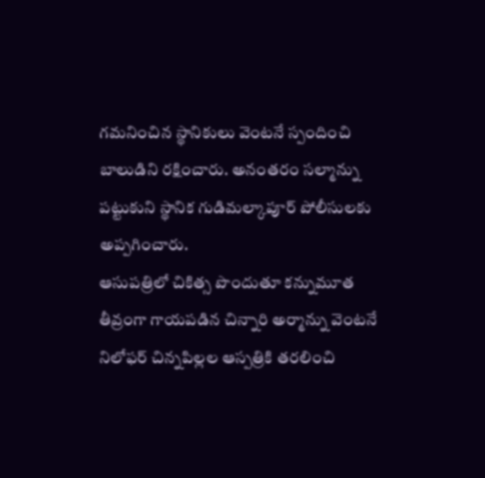గమనించిన స్థానికులు వెంటనే స్పందించి బాలుడిని రక్షించారు. అనంతరం సల్మాన్ను పట్టుకుని స్థానిక గుడిమల్కాపూర్ పోలీసులకు అప్పగించారు.
ఆసుపత్రిలో చికిత్స పొందుతూ కన్నుమూత
తీవ్రంగా గాయపడిన చిన్నారి అర్మాన్ను వెంటనే నిలోఫర్ చిన్నపిల్లల ఆస్పత్రికి తరలించి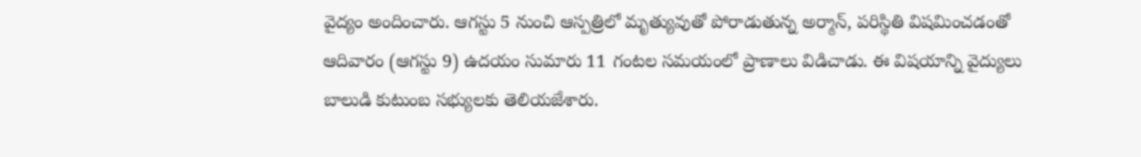వైద్యం అందించారు. ఆగస్టు 5 నుంచి ఆస్పత్రిలో మృత్యువుతో పోరాడుతున్న అర్మాన్, పరిస్థితి విషమించడంతో ఆదివారం (ఆగస్టు 9) ఉదయం సుమారు 11 గంటల సమయంలో ప్రాణాలు విడిచాడు. ఈ విషయాన్ని వైద్యులు బాలుడి కుటుంబ సభ్యులకు తెలియజేశారు.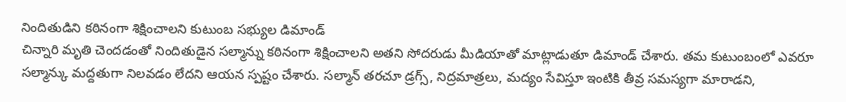నిందితుడిని కఠినంగా శిక్షించాలని కుటుంబ సభ్యుల డిమాండ్
చిన్నారి మృతి చెందడంతో నిందితుడైన సల్మాన్ను కఠినంగా శిక్షించాలని అతని సోదరుడు మీడియాతో మాట్లాడుతూ డిమాండ్ చేశారు. తమ కుటుంబంలో ఎవరూ సల్మాన్కు మద్దతుగా నిలవడం లేదని ఆయన స్పష్టం చేశారు. సల్మాన్ తరచూ డ్రగ్స్, నిద్రమాత్రలు, మద్యం సేవిస్తూ ఇంటికి తీవ్ర సమస్యగా మారాడని,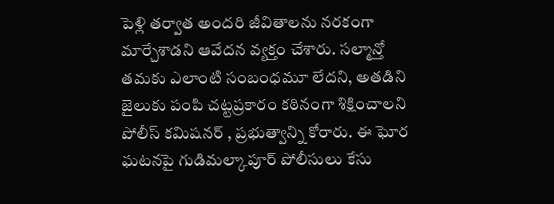పెళ్లి తర్వాత అందరి జీవితాలను నరకంగా మార్చేశాడని ఆవేదన వ్యక్తం చేశారు. సల్మాన్తో తమకు ఎలాంటి సంబంధమూ లేదని, అతడిని జైలుకు పంపి చట్టప్రకారం కఠినంగా శిక్షించాలని పోలీస్ కమిషనర్ , ప్రభుత్వాన్ని కోరారు. ఈ ఘోర ఘటనపై గుడిమల్కాపూర్ పోలీసులు కేసు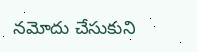నమోదు చేసుకుని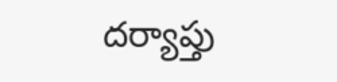దర్యాప్తు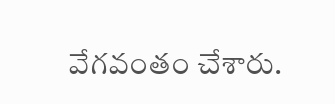వేగవంతం చేశారు.